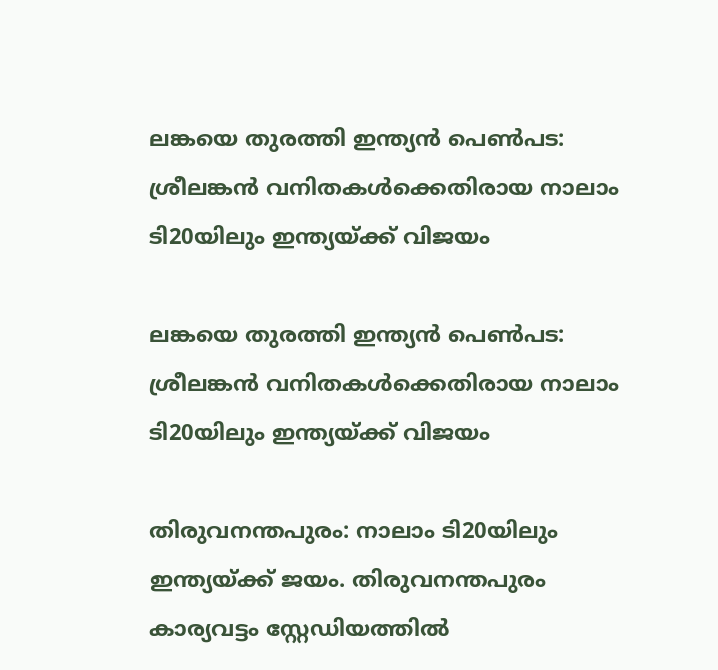ലങ്കയെ തുരത്തി ഇന്ത്യന്‍ പെണ്‍പട: ശ്രീലങ്കന്‍ വനിതകള്‍ക്കെതിരായ നാലാം ടി20യിലും ഇന്ത്യയ്ക്ക് വിജയം

ലങ്കയെ തുരത്തി ഇന്ത്യന്‍ പെണ്‍പട: ശ്രീലങ്കന്‍ വനിതകള്‍ക്കെതിരായ നാലാം ടി20യിലും ഇന്ത്യയ്ക്ക് വിജയം

തിരുവനന്തപുരം: നാലാം ടി20യിലും ഇന്ത്യയ്ക്ക് ജയം. തിരുവനന്തപുരം കാര്യവട്ടം സ്റ്റേഡിയത്തില്‍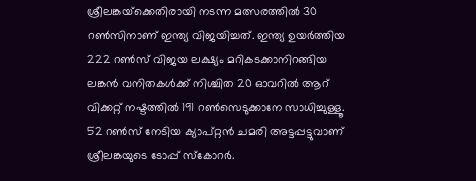ശ്രീലങ്കയ്‌ക്കെതിരായി നടന്ന മത്സരത്തില്‍ 30 റണ്‍സിനാണ് ഇന്ത്യ വിജയിച്ചത്. ഇന്ത്യ ഉയര്‍ത്തിയ 222 റണ്‍സ് വിജയ ലക്ഷ്യം മറികടക്കാനിറങ്ങിയ ലങ്കന്‍ വനിതകള്‍ക്ക് നിശ്ചിത 20 ഓവറില്‍ ആറ് വിക്കറ്റ് നഷ്ടത്തില്‍ 191 റണ്‍സെടുക്കാനേ സാധിച്ചുള്ളൂ. 52 റണ്‍സ് നേടിയ ക്യാപ്റ്റന്‍ ചമരി അട്ടപ്പട്ടുവാണ് ശ്രീലങ്കയുടെ ടോപ്പ് സ്‌കോറര്‍.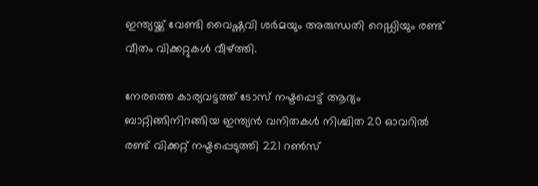ഇന്ത്യയ്ക്ക് വേണ്ടി വൈഷ്ണവി ശര്‍മയും അരുന്ധതി റെഡ്ഡിയും രണ്ട് വീതം വിക്കറ്റുകള്‍ വീഴ്ത്തി.

നേരത്തെ കാര്യവട്ടത്ത് ടോസ് നഷ്ടപ്പെട്ട് ആദ്യം ബാറ്റിങ്ങിനിറങ്ങിയ ഇന്ത്യന്‍ വനിതകള്‍ നിശ്ചിത 20 ഓവറില്‍ രണ്ട് വിക്കറ്റ് നഷ്ടപ്പെടുത്തി 221 റണ്‍സ്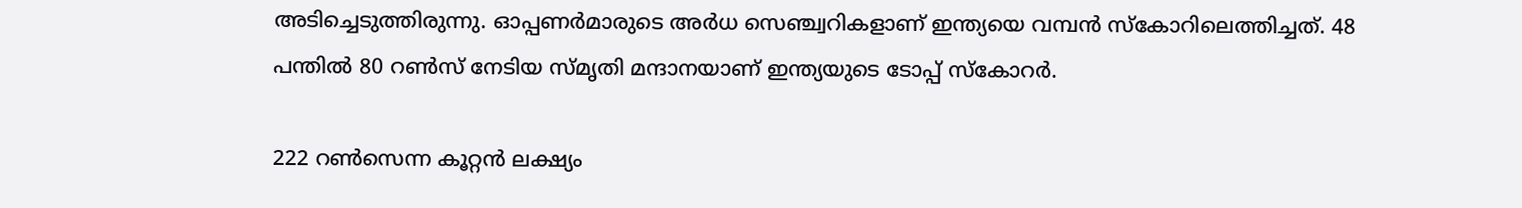അടിച്ചെടുത്തിരുന്നു. ഓപ്പണര്‍മാരുടെ അര്‍ധ സെഞ്ച്വറികളാണ് ഇന്ത്യയെ വമ്പന്‍ സ്‌കോറിലെത്തിച്ചത്. 48 പന്തില്‍ 80 റണ്‍സ് നേടിയ സ്മൃതി മന്ദാനയാണ് ഇന്ത്യയുടെ ടോപ്പ് സ്‌കോറര്‍.

222 റണ്‍സെന്ന കൂറ്റന്‍ ലക്ഷ്യം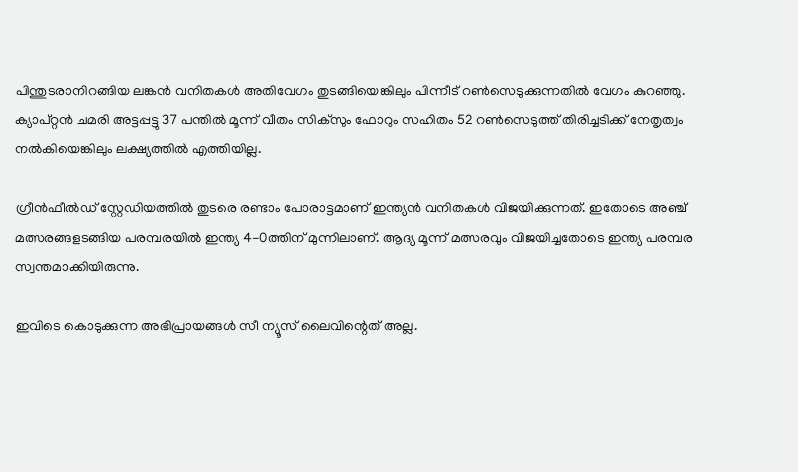പിന്തുടരാനിറങ്ങിയ ലങ്കന്‍ വനിതകള്‍ അതിവേഗം തുടങ്ങിയെങ്കിലും പിന്നീട് റണ്‍സെടുക്കുന്നതില്‍ വേഗം കുറഞ്ഞു. ക്യാപ്റ്റന്‍ ചമരി അട്ടപ്പട്ടു 37 പന്തില്‍ മൂന്ന് വീതം സിക്‌സും ഫോറും സഹിതം 52 റണ്‍സെടുത്ത് തിരിച്ചടിക്ക് നേതൃത്വം നല്‍കിയെങ്കിലും ലക്ഷ്യത്തില്‍ എത്തിയില്ല.

ഗ്രീന്‍ഫീല്‍ഡ് സ്റ്റേഡിയത്തില്‍ തുടരെ രണ്ടാം പോരാട്ടമാണ് ഇന്ത്യന്‍ വനിതകള്‍ വിജയിക്കുന്നത്. ഇതോടെ അഞ്ച് മത്സരങ്ങളടങ്ങിയ പരമ്പരയില്‍ ഇന്ത്യ 4-0ത്തിന് മുന്നിലാണ്. ആദ്യ മൂന്ന് മത്സരവും വിജയിച്ചതോടെ ഇന്ത്യ പരമ്പര സ്വന്തമാക്കിയിരുന്നു.

ഇവിടെ കൊടുക്കുന്ന അഭിപ്രായങ്ങള്‍ സീ ന്യൂസ് ലൈവിന്റെത് അല്ല.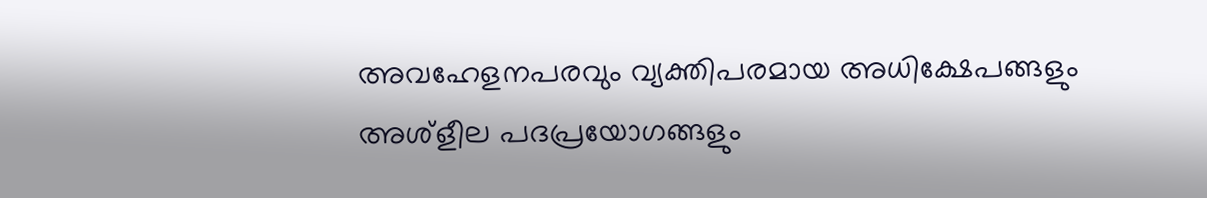അവഹേളനപരവും വ്യക്തിപരമായ അധിക്ഷേപങ്ങളും അശ്‌ളീല പദപ്രയോഗങ്ങളും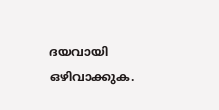ദയവായി ഒഴിവാക്കുക.